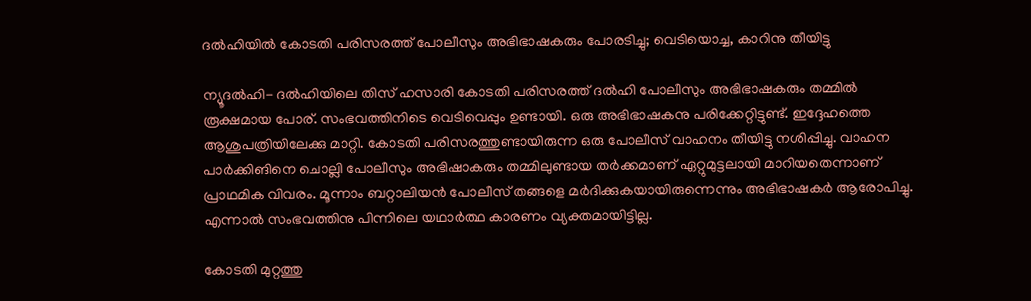ദല്‍ഹിയില്‍ കോടതി പരിസരത്ത് പോലീസും അഭിഭാഷകരും പോരടിച്ചു; വെടിയൊച്ച, കാറിനു തീയിട്ടു

ന്യൂദല്‍ഹി- ദല്‍ഹിയിലെ തിസ് ഹസാരി കോടതി പരിസരത്ത് ദല്‍ഹി പോലീസും അഭിഭാഷകരും തമ്മില്‍ രൂക്ഷമായ പോര്. സംഭവത്തിനിടെ വെടിവെപ്പും ഉണ്ടായി. ഒരു അഭിഭാഷകനു പരിക്കേറ്റിട്ടുണ്ട്. ഇദ്ദേഹത്തെ ആശുപത്രിയിലേക്കു മാറ്റി. കോടതി പരിസരത്തുണ്ടായിരുന്ന ഒരു പോലീസ് വാഹനം തീയിട്ടു നശിപ്പിച്ചു. വാഹന പാര്‍ക്കിങിനെ ചൊല്ലി പോലീസും അഭിഷാകരും തമ്മിലുണ്ടായ തര്‍ക്കമാണ് ഏറ്റുമുട്ടലായി മാറിയതെന്നാണ് പ്രാഥമിക വിവരം. മൂന്നാം ബറ്റാലിയന്‍ പോലീസ് തങ്ങളെ മര്‍ദിക്കുകയായിരുന്നെന്നും അഭിഭാഷകര്‍ ആരോപിച്ചു. എന്നാല്‍ സംഭവത്തിനു പിന്നിലെ യഥാര്‍ത്ഥ കാരണം വ്യക്തമായിട്ടില്ല.

കോടതി മുറ്റത്തു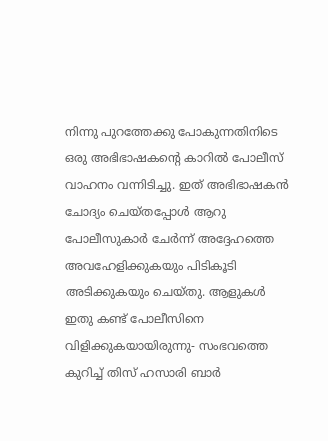നിന്നു പുറത്തേക്കു പോകുന്നതിനിടെ ഒരു അഭിഭാഷകന്റെ കാറില്‍ പോലീസ് വാഹനം വന്നിടിച്ചു. ഇത് അഭിഭാഷകന്‍ ചോദ്യം ചെയ്തപ്പോള്‍ ആറു പോലീസുകാര്‍ ചേര്‍ന്ന് അദ്ദേഹത്തെ അവഹേളിക്കുകയും പിടികൂടി അടിക്കുകയും ചെയ്തു. ആളുകള്‍ ഇതു കണ്ട് പോലീസിനെ വിളിക്കുകയായിരുന്നു- സംഭവത്തെ കുറിച്ച് തിസ് ഹസാരി ബാര്‍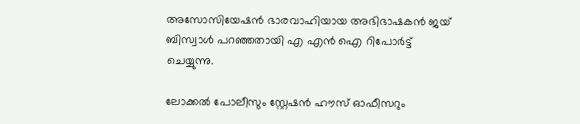അസോസിയേഷന്‍ ഭാരവാഹിയായ അഭിഭാഷകന്‍ ജയ് ബിസ്വാള്‍ പറഞ്ഞതായി എ എന്‍ ഐ റിപോര്‍ട്ട് ചെയ്യുന്നു.

ലോക്കല്‍ പോലീസും സ്റ്റേഷന്‍ ഹൗസ് ഓഫീസറും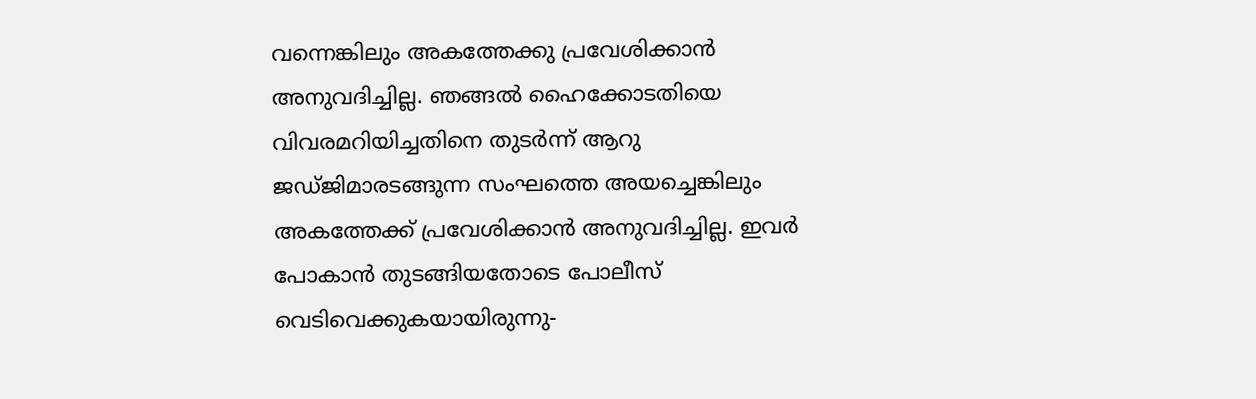വന്നെങ്കിലും അകത്തേക്കു പ്രവേശിക്കാന്‍ അനുവദിച്ചില്ല. ഞങ്ങല്‍ ഹൈക്കോടതിയെ വിവരമറിയിച്ചതിനെ തുടര്‍ന്ന് ആറു ജഡ്ജിമാരടങ്ങുന്ന സംഘത്തെ അയച്ചെങ്കിലും അകത്തേക്ക് പ്രവേശിക്കാന്‍ അനുവദിച്ചില്ല. ഇവര്‍ പോകാന്‍ തുടങ്ങിയതോടെ പോലീസ് വെടിവെക്കുകയായിരുന്നു-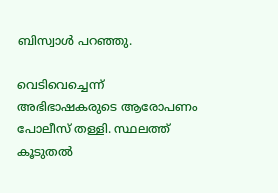ബിസ്വാള്‍ പറഞ്ഞു.

വെടിവെച്ചെന്ന് അഭിഭാഷകരുടെ ആരോപണം പോലീസ് തള്ളി. സ്ഥലത്ത് കൂടുതല്‍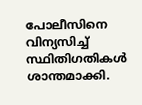പോലീസിനെ വിന്യസിച്ച് സ്ഥിതിഗതികള്‍ ശാന്തമാക്കി.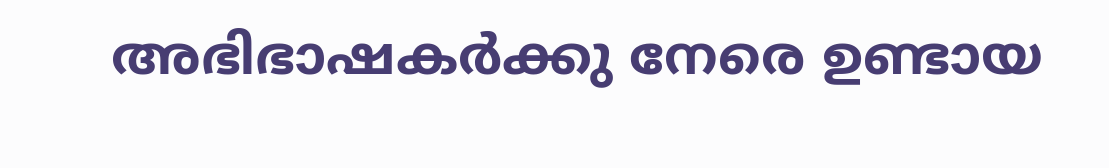അഭിഭാഷകര്‍ക്കു നേരെ ഉണ്ടായ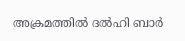അക്രമത്തില്‍ ദല്‍ഹി ബാര്‍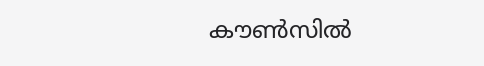കൗണ്‍സില്‍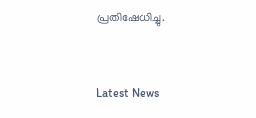പ്രതിഷേധിച്ചു.


Latest News